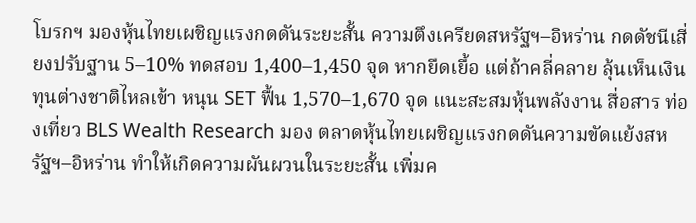โบรกฯ มองหุ้นไทยเผชิญแรงกดดันระยะสั้น ความตึงเครียดสหรัฐฯ–อิหร่าน กดดัชนีเสี่ยงปรับฐาน 5–10% ทดสอบ 1,400–1,450 จุด หากยืดเยื้อ แต่ถ้าคลี่คลาย ลุ้นเห็นเงินทุนต่างชาติไหลเข้า หนุน SET ฟื้น 1,570–1,670 จุด แนะสะสมหุ้นพลังงาน สื่อสาร ท่องเที่ยว BLS Wealth Research มอง ตลาดหุ้นไทยเผชิญแรงกดดันความขัดแย้งสหรัฐฯ–อิหร่าน ทำให้เกิดความผันผวนในระยะสั้น เพิ่มค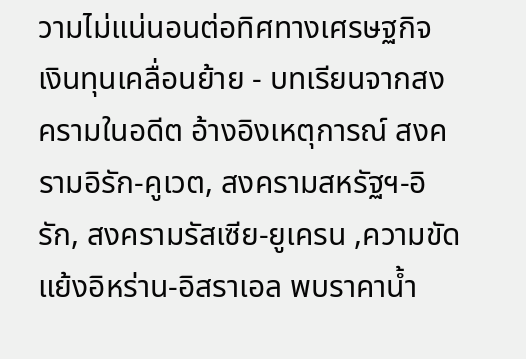วามไม่แน่นอนต่อทิศทางเศรษฐกิจ เงินทุนเคลื่อนย้าย - บทเรียนจากสงครามในอดีต อ้างอิงเหตุการณ์ สงครามอิรัก-คูเวต, สงครามสหรัฐฯ-อิรัก, สงครามรัสเซีย-ยูเครน ,ความขัดแย้งอิหร่าน-อิสราเอล พบราคาน้ำ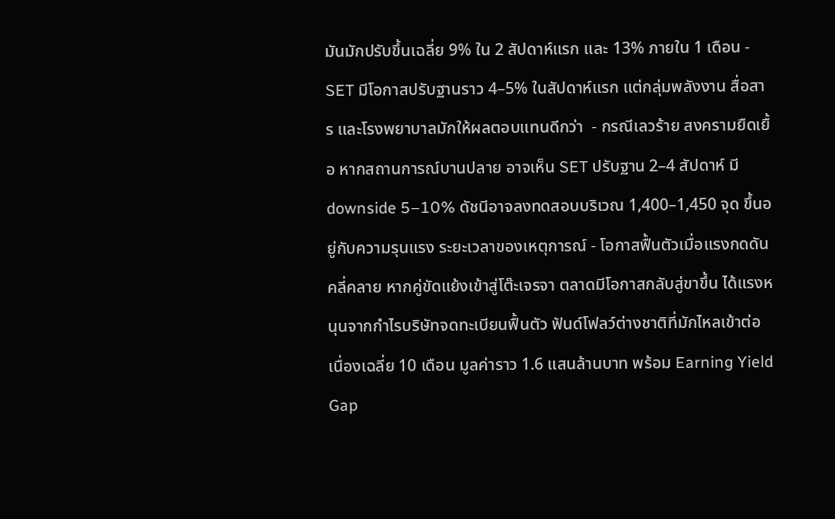มันมักปรับขึ้นเฉลี่ย 9% ใน 2 สัปดาห์แรก และ 13% ภายใน 1 เดือน - SET มีโอกาสปรับฐานราว 4–5% ในสัปดาห์แรก แต่กลุ่มพลังงาน สื่อสาร และโรงพยาบาลมักให้ผลตอบแทนดีกว่า  - กรณีเลวร้าย สงครามยืดเยื้อ หากสถานการณ์บานปลาย อาจเห็น SET ปรับฐาน 2–4 สัปดาห์ มี downside 5–10% ดัชนีอาจลงทดสอบบริเวณ 1,400–1,450 จุด ขึ้นอยู่กับความรุนแรง ระยะเวลาของเหตุการณ์ - โอกาสฟื้นตัวเมื่อแรงกดดันคลี่คลาย หากคู่ขัดแย้งเข้าสู่โต๊ะเจรจา ตลาดมีโอกาสกลับสู่ขาขึ้น ได้แรงหนุนจากกำไรบริษัทจดทะเบียนฟื้นตัว ฟันด์โฟลว์ต่างชาติที่มักไหลเข้าต่อเนื่องเฉลี่ย 10 เดือน มูลค่าราว 1.6 แสนล้านบาท พร้อม Earning Yield Gap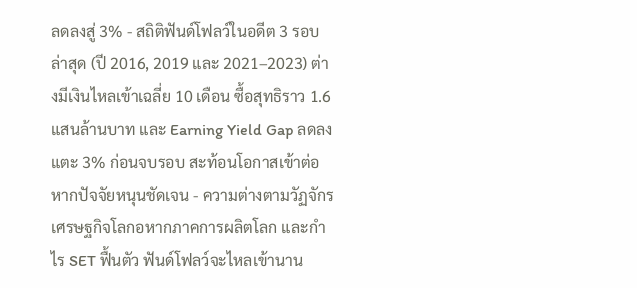ลดลงสู่ 3% - สถิติฟันด์โฟลว์ในอดีต 3 รอบล่าสุด (ปี 2016, 2019 และ 2021–2023) ต่างมีเงินไหลเข้าเฉลี่ย 10 เดือน ซื้อสุทธิราว 1.6 แสนล้านบาท และ Earning Yield Gap ลดลงแตะ 3% ก่อนจบรอบ สะท้อนโอกาสเข้าต่อหากปัจจัยหนุนชัดเจน - ความต่างตามวัฏจักรเศรษฐกิจโลกอหากภาคการผลิตโลก และกำไร SET ฟื้นตัว ฟันด์โฟลว์จะไหลเข้านาน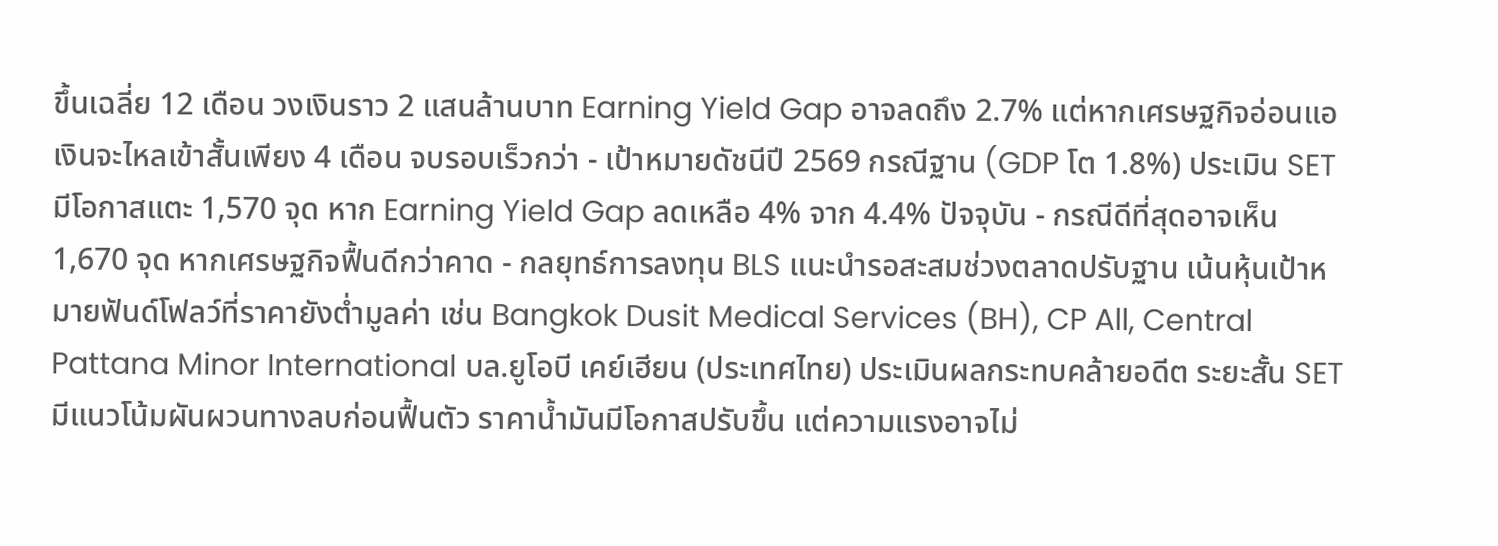ขึ้นเฉลี่ย 12 เดือน วงเงินราว 2 แสนล้านบาท Earning Yield Gap อาจลดถึง 2.7% แต่หากเศรษฐกิจอ่อนแอ เงินจะไหลเข้าสั้นเพียง 4 เดือน จบรอบเร็วกว่า - เป้าหมายดัชนีปี 2569 กรณีฐาน (GDP โต 1.8%) ประเมิน SET มีโอกาสแตะ 1,570 จุด หาก Earning Yield Gap ลดเหลือ 4% จาก 4.4% ปัจจุบัน - กรณีดีที่สุดอาจเห็น 1,670 จุด หากเศรษฐกิจฟื้นดีกว่าคาด - กลยุทธ์การลงทุน BLS แนะนำรอสะสมช่วงตลาดปรับฐาน เน้นหุ้นเป้าหมายฟันด์โฟลว์ที่ราคายังต่ำมูลค่า เช่น Bangkok Dusit Medical Services (BH), CP All, Central Pattana Minor International บล.ยูโอบี เคย์เฮียน (ประเทศไทย) ประเมินผลกระทบคล้ายอดีต ระยะสั้น SET มีแนวโน้มผันผวนทางลบก่อนฟื้นตัว ราคาน้ำมันมีโอกาสปรับขึ้น แต่ความแรงอาจไม่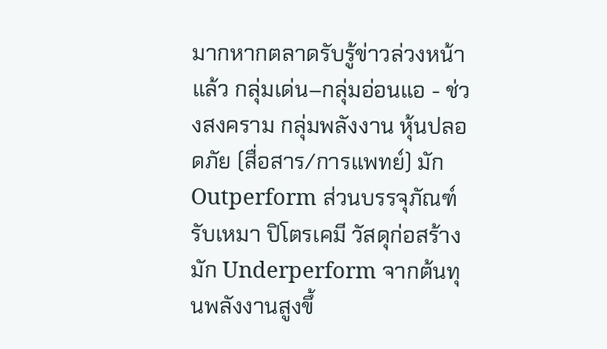มากหากตลาดรับรู้ข่าวล่วงหน้าแล้ว กลุ่มเด่น–กลุ่มอ่อนแอ - ช่วงสงคราม กลุ่มพลังงาน หุ้นปลอดภัย (สื่อสาร/การแพทย์) มัก Outperform ส่วนบรรจุภัณฑ์ รับเหมา ปิโตรเคมี วัสดุก่อสร้าง มัก Underperform จากต้นทุนพลังงานสูงขึ้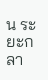น ระยะกลา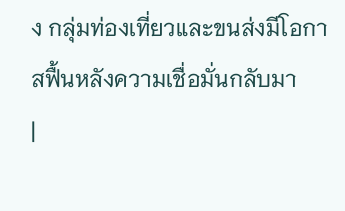ง กลุ่มท่องเที่ยวและขนส่งมีโอกาสฟื้นหลังความเชื่อมั่นกลับมา
|